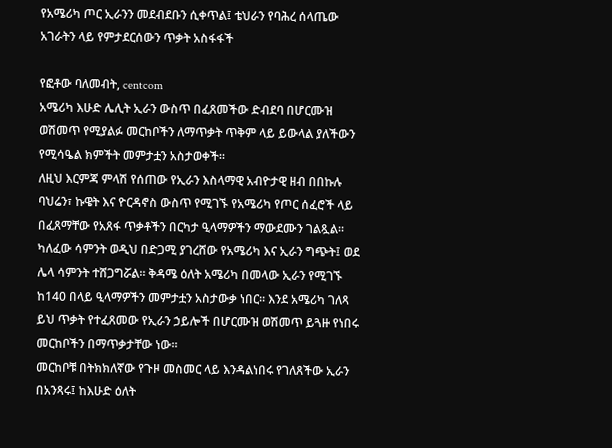የአሜሪካ ጦር ኢራንን መደብደቡን ሲቀጥል፤ ቴህራን የባሕረ ሰላጤው አገራትን ላይ የምታደርሰውን ጥቃት አስፋፋች

የፎቶው ባለመብት, centcom
አሜሪካ እሁድ ሌሊት ኢራን ውስጥ በፈጸመችው ድብደባ በሆርሙዝ ወሽመጥ የሚያልፉ መርከቦችን ለማጥቃት ጥቅም ላይ ይውላል ያለችውን የሚሳዔል ክምችት መምታቷን አስታወቀች።
ለዚህ እርምጃ ምላሽ የሰጠው የኢራን እስላማዊ አብዮታዊ ዘብ በበኩሉ ባህሬን፣ ኩዌት እና ዮርዳኖስ ውስጥ የሚገኙ የአሜሪካ የጦር ሰፈሮች ላይ በፈጸማቸው የአጸፋ ጥቃቶችን በርካታ ዒላማዎችን ማውደሙን ገልጿል።
ካለፈው ሳምንት ወዲህ በድጋሚ ያገረሸው የአሜሪካ እና ኢራን ግጭት፤ ወደ ሌላ ሳምንት ተሸጋግሯል። ቅዳሜ ዕለት አሜሪካ በመላው ኢራን የሚገኙ ከ140 በላይ ዒላማዎችን መምታቷን አስታውቃ ነበር። እንደ አሜሪካ ገለጻ ይህ ጥቃት የተፈጸመው የኢራን ኃይሎች በሆርሙዝ ወሽመጥ ይጓዙ የነበሩ መርከቦችን በማጥቃታቸው ነው።
መርከቦቹ በትክክለኛው የጉዞ መስመር ላይ እንዳልነበሩ የገለጸችው ኢራን በአንጻሩ፤ ከእሁድ ዕለት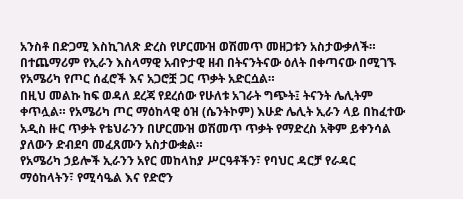አንስቶ በድጋሚ እስኪገለጽ ድረስ የሆርሙዝ ወሽመጥ መዘጋቱን አስታውቃለች። በተጨማሪም የኢራን እስላማዊ አብዮታዊ ዘብ በትናንትናው ዕለት በቀጣናው በሚገኙ የአሜሪካ የጦር ሰፈሮች እና አጋሮቿ ጋር ጥቃት አድርሷል።
በዚህ መልኩ ከፍ ወዳለ ደረጃ የደረሰው የሁለቱ አገራት ግጭት፤ ትናንት ሌሊትም ቀጥሏል። የአሜሪካ ጦር ማዕከላዊ ዕዝ (ሴንትኮም) እሁድ ሌሊት ኢራን ላይ በከፈተው አዲስ ዙር ጥቃት የቴህራንን በሆርሙዝ ወሽመጥ ጥቃት የማድረስ አቅም ይቀንሳል ያለውን ድብደባ መፈጸሙን አስታውቋል።
የአሜሪካ ኃይሎች ኢራንን አየር መከላከያ ሥርዓቶችን፣ የባህር ዳርቻ የራዳር ማዕከላትን፣ የሚሳዔል እና የድሮን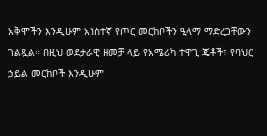አቅሞችን እንዲሁም አነስተኛ የጦር መርከቦችን ዒላማ ማድረጋቸውን ገልጿል። በዚህ ወደታራዊ ዘመቻ ላይ የአሜሪካ ተዋጊ ጄቶች፣ የባህር ኃይል መርከቦች እንዲሁም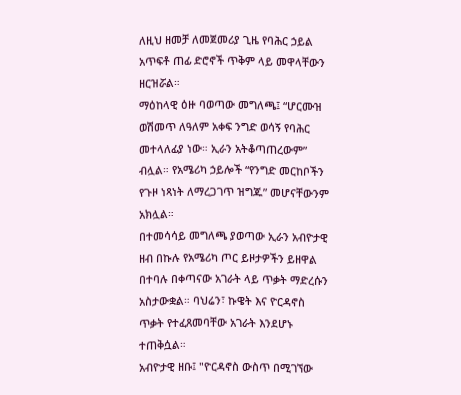ለዚህ ዘመቻ ለመጀመሪያ ጊዜ የባሕር ኃይል አጥፍቶ ጠፊ ድሮኖች ጥቅም ላይ መዋላቸውን ዘርዝሯል።
ማዕከላዊ ዕዙ ባወጣው መግለጫ፤ “ሆርሙዝ ወሽመጥ ለዓለም አቀፍ ንግድ ወሳኝ የባሕር መተላለፊያ ነው። ኢራን አትቆጣጠረውም” ብሏል። የአሜሪካ ኃይሎች “የንግድ መርከቦችን የጉዞ ነጻነት ለማረጋገጥ ዝግጁ” መሆናቸውንም አክሏል።
በተመሳሳይ መግለጫ ያወጣው ኢራን አብዮታዊ ዘብ በኩሉ የአሜሪካ ጦር ይዞታዎችን ይዘዋል በተባሉ በቀጣናው አገራት ላይ ጥቃት ማድረሱን አስታውቋል። ባህሬን፣ ኩዌት እና ዮርዳኖስ ጥቃት የተፈጸመባቸው አገራት እንደሆኑ ተጠቅሷል።
አብዮታዊ ዘቡ፤ "ዮርዳኖስ ውስጥ በሚገኘው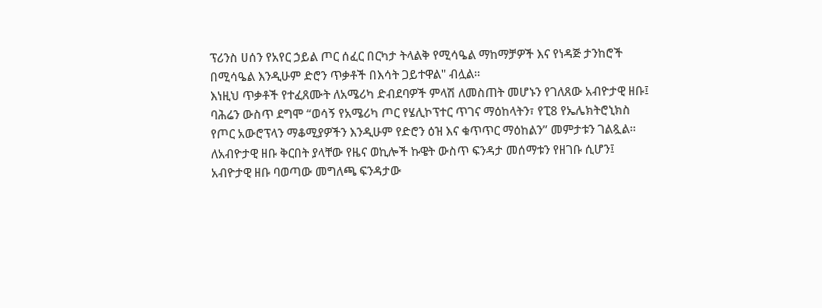ፕሪንስ ሀሰን የአየር ኃይል ጦር ሰፈር በርካታ ትላልቅ የሚሳዔል ማከማቻዎች እና የነዳጅ ታንከሮች በሚሳዔል እንዲሁም ድሮን ጥቃቶች በእሳት ጋይተዋል" ብሏል።
እነዚህ ጥቃቶች የተፈጸሙት ለአሜሪካ ድብደባዎች ምላሽ ለመስጠት መሆኑን የገለጸው አብዮታዊ ዘቡ፤ ባሕሬን ውስጥ ደግሞ “ወሳኝ የአሜሪካ ጦር የሄሊኮፕተር ጥገና ማዕከላትን፣ የፒ8 የኤሌክትሮኒክስ የጦር አውሮፕላን ማቆሚያዎችን እንዲሁም የድሮን ዕዝ እና ቁጥጥር ማዕከልን” መምታቱን ገልጿል።
ለአብዮታዊ ዘቡ ቅርበት ያላቸው የዜና ወኪሎች ኩዌት ውስጥ ፍንዳታ መሰማቱን የዘገቡ ሲሆን፤ አብዮታዊ ዘቡ ባወጣው መግለጫ ፍንዳታው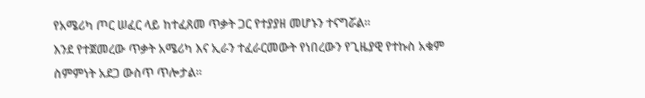የአሜሪካ ጦር ሠፈር ላይ ከተፈጸመ ጥቃት ጋር የተያያዘ መሆኑን ተናግሯል።
እንደ የተጀመረው ጥቃት አሜሪካ እና ኢራን ተፈራርመውት የነበረውን የጊዜያዊ የተኩስ አቁም ስምምነት አደጋ ውስጥ ጥሎታል።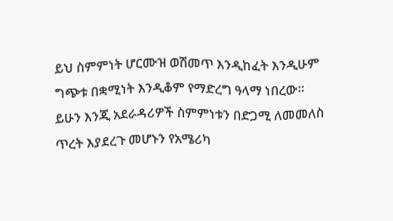ይህ ስምምነት ሆርሙዝ ወሽመጥ እንዲከፈት እንዲሁም ግጭቱ በቋሚነት እንዲቆም የማድረግ ዓላማ ነበረው።
ይሁን እንጂ አደራዳሪዎች ስምምነቱን በድጋሚ ለመመለስ ጥረት እያደረጉ መሆኑን የአሜሪካ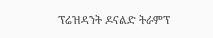ፕሬዝዳንት ዶናልድ ትራምፕ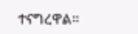ተናግረዋል።